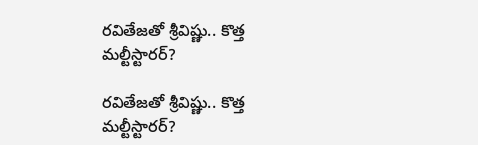రవితేజతో శ్రీవిష్ణు.. కొత్త మల్టీస్టారర్?

రవితేజతో శ్రీవిష్ణు.. కొత్త మల్టీస్టారర్?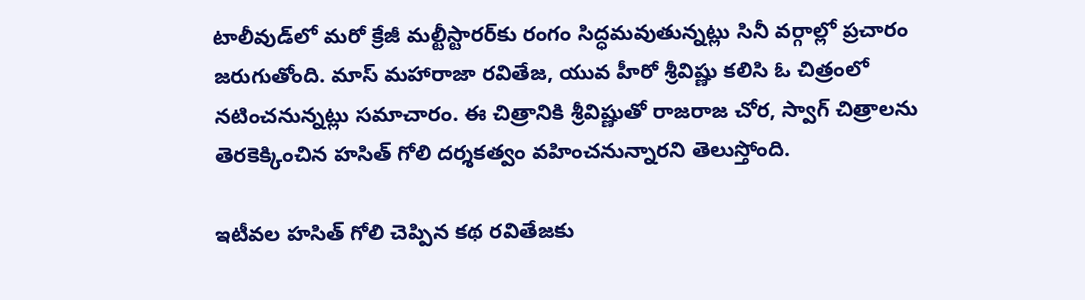టాలీవుడ్‌లో మరో క్రేజీ మల్టీస్టారర్‌కు రంగం సిద్ధమవుతున్నట్లు సినీ వర్గాల్లో ప్రచారం జరుగుతోంది. మాస్ మహారాజా రవితేజ, యువ హీరో శ్రీవిష్ణు కలిసి ఓ చిత్రంలో నటించనున్నట్లు సమాచారం. ఈ చిత్రానికి శ్రీవిష్ణుతో రాజరాజ చోర, స్వాగ్ చిత్రాలను తెరకెక్కించిన హసిత్ గోలి దర్శకత్వం వహించనున్నారని తెలుస్తోంది.

ఇటీవల హసిత్ గోలి చెప్పిన కథ రవితేజకు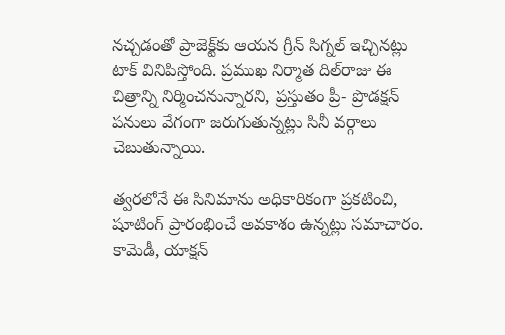నచ్చడంతో ప్రాజెక్ట్‌కు ఆయన గ్రీన్ సిగ్నల్ ఇచ్చినట్లు టాక్ వినిపిస్తోంది. ప్రముఖ నిర్మాత దిల్‌రాజు ఈ చిత్రాన్ని నిర్మించనున్నారని, ప్రస్తుతం ప్రీ- ప్రొడక్షన్ పనులు వేగంగా జరుగుతున్నట్లు సినీ వర్గాలు చెబుతున్నాయి.

త్వరలోనే ఈ సినిమాను అధికారికంగా ప్రకటించి, షూటింగ్ ప్రారంభించే అవకాశం ఉన్నట్లు సమాచారం. కామెడీ, యాక్షన్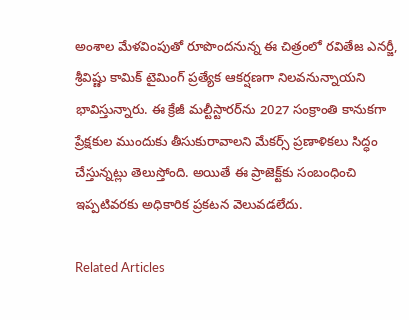అంశాల మేళవింపుతో రూపొందనున్న ఈ చిత్రంలో రవితేజ ఎనర్జీ, శ్రీవిష్ణు కామిక్ టైమింగ్ ప్రత్యేక ఆకర్షణగా నిలవనున్నాయని భావిస్తున్నారు. ఈ క్రేజీ మల్టీస్టారర్‌ను 2027 సంక్రాంతి కానుకగా ప్రేక్షకుల ముందుకు తీసుకురావాలని మేకర్స్ ప్రణాళికలు సిద్ధం చేస్తున్నట్లు తెలుస్తోంది. అయితే ఈ ప్రాజెక్ట్‌కు సంబంధించి ఇప్పటివరకు అధికారిక ప్రకటన వెలువడలేదు.

Related Articles